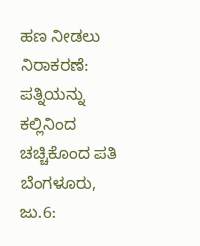ಹಣ ನೀಡಲು ನಿರಾಕರಣೆ: ಪತ್ನಿಯನ್ನು ಕಲ್ಲಿನಿಂದ ಚಚ್ಚಿಕೊಂದ ಪತಿ
ಬೆಂಗಳೂರು, ಜು.6: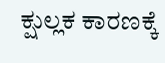ಕ್ಷುಲ್ಲಕ ಕಾರಣಕ್ಕೆ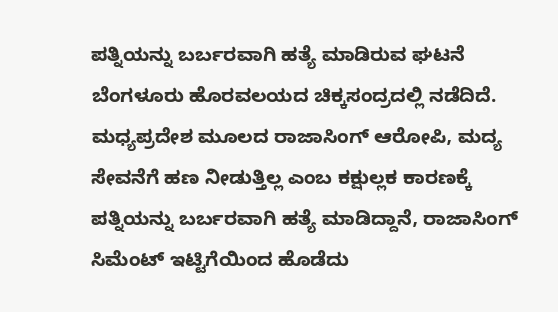ಪತ್ನಿಯನ್ನು ಬರ್ಬರವಾಗಿ ಹತ್ಯೆ ಮಾಡಿರುವ ಘಟನೆ ಬೆಂಗಳೂರು ಹೊರವಲಯದ ಚಿಕ್ಕಸಂದ್ರದಲ್ಲಿ ನಡೆದಿದೆ.
ಮಧ್ಯಪ್ರದೇಶ ಮೂಲದ ರಾಜಾಸಿಂಗ್ ಆರೋಪಿ, ಮದ್ಯ ಸೇವನೆಗೆ ಹಣ ನೀಡುತ್ತಿಲ್ಲ ಎಂಬ ಕಕ್ಷುಲ್ಲಕ ಕಾರಣಕ್ಕೆ ಪತ್ನಿಯನ್ನು ಬರ್ಬರವಾಗಿ ಹತ್ಯೆ ಮಾಡಿದ್ದಾನೆ, ರಾಜಾಸಿಂಗ್ ಸಿಮೆಂಟ್ ಇಟ್ಟಿಗೆಯಿಂದ ಹೊಡೆದು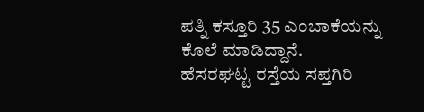ಪತ್ನಿ ಕಸ್ತೂರಿ 35 ಎಂಬಾಕೆಯನ್ನು ಕೊಲೆ ಮಾಡಿದ್ದಾನೆ.
ಹೆಸರಘಟ್ಟ ರಸ್ತೆಯ ಸಪ್ತಗಿರಿ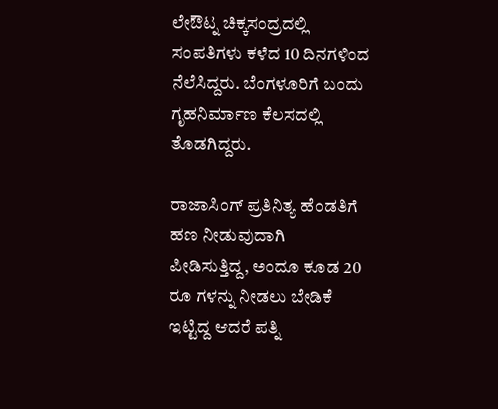ಲೇಔಟ್ನ ಚಿಕ್ಕಸಂದ್ರದಲ್ಲಿ ಸಂಪತಿಗಳು ಕಳೆದ 10 ದಿನಗಳಿಂದ ನೆಲೆಸಿದ್ದರು. ಬೆಂಗಳೂರಿಗೆ ಬಂದು ಗೃಹನಿರ್ಮಾಣ ಕೆಲಸದಲ್ಲಿ ತೊಡಗಿದ್ದರು.

ರಾಜಾಸಿಂಗ್ ಪ್ರತಿನಿತ್ಯ ಹೆಂಡತಿಗೆ ಹಣ ನೀಡುವುದಾಗಿ ಪೀಡಿಸುತ್ತಿದ್ದ, ಅಂದೂ ಕೂಡ 20 ರೂ ಗಳನ್ನು ನೀಡಲು ಬೇಡಿಕೆ ಇಟ್ಟಿದ್ದ ಆದರೆ ಪತ್ನಿ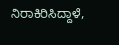ನಿರಾಕಿರಿಸಿದ್ದಾಳೆ,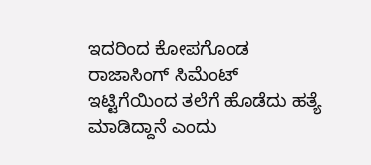ಇದರಿಂದ ಕೋಪಗೊಂಡ ರಾಜಾಸಿಂಗ್ ಸಿಮೆಂಟ್ ಇಟ್ಟಿಗೆಯಿಂದ ತಲೆಗೆ ಹೊಡೆದು ಹತ್ಯೆ ಮಾಡಿದ್ದಾನೆ ಎಂದು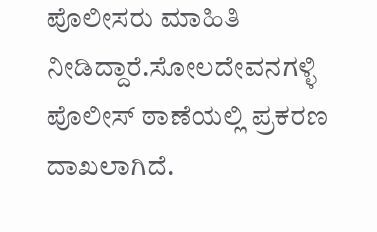ಪೊಲೀಸರು ಮಾಹಿತಿ ನೀಡಿದ್ದಾರೆ.ಸೋಲದೇವನಗಳ್ಳಿ ಪೊಲೀಸ್ ಠಾಣೆಯಲ್ಲಿ ಪ್ರಕರಣ ದಾಖಲಾಗಿದೆ.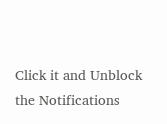Click it and Unblock the Notifications